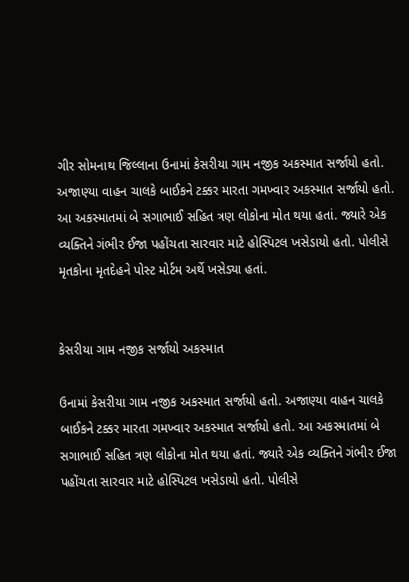ગીર સોમનાથ જિલ્લાના ઉનામાં કેસરીયા ગામ નજીક અકસ્માત સર્જાયો હતો. અજાણ્યા વાહન ચાલકે બાઈકને ટક્કર મારતા ગમખ્વાર અકસ્માત સર્જાયો હતો. આ અકસ્માતમાં બે સગાભાઈ સહિત ત્રણ લોકોના મોત થયા હતાં. જ્યારે એક વ્યક્તિને ગંભીર ઈજા પહોંચતા સારવાર માટે હોસ્પિટલ ખસેડાયો હતો. પોલીસે મૃતકોના મૃતદેહને પોસ્ટ મોર્ટમ અર્થે ખસેડ્યા હતાં.


કેસરીયા ગામ નજીક સર્જાયો અકસ્માત

ઉનામાં કેસરીયા ગામ નજીક અકસ્માત સર્જાયો હતો. અજાણ્યા વાહન ચાલકે બાઈકને ટક્કર મારતા ગમખ્વાર અકસ્માત સર્જાયો હતો. આ અકસ્માતમાં બે સગાભાઈ સહિત ત્રણ લોકોના મોત થયા હતાં. જ્યારે એક વ્યક્તિને ગંભીર ઈજા પહોંચતા સારવાર માટે હોસ્પિટલ ખસેડાયો હતો. પોલીસે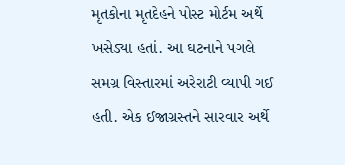મૃતકોના મૃતદેહને પોસ્ટ મોર્ટમ અર્થે ખસેડ્યા હતાં. આ ઘટનાને પગલે સમગ્ર વિસ્તારમાં અરેરાટી વ્યાપી ગઈ હતી. એક ઈજાગ્રસ્તને સારવાર અર્થે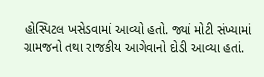હોસ્પિટલ ખસેડવામાં આવ્યો હતો. જ્યાં મોટી સંખ્યામાં ગ્રામજનો તથા રાજકીય આગેવાનો દોડી આવ્યા હતાં.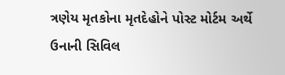ત્રણેય મૃતકોના મૃતદેહોને પોસ્ટ મોર્ટમ અર્થે ઉનાની સિવિલ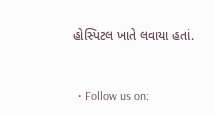હોસ્પિટલ ખાતે લવાયા હતાં.


  • Follow us on: